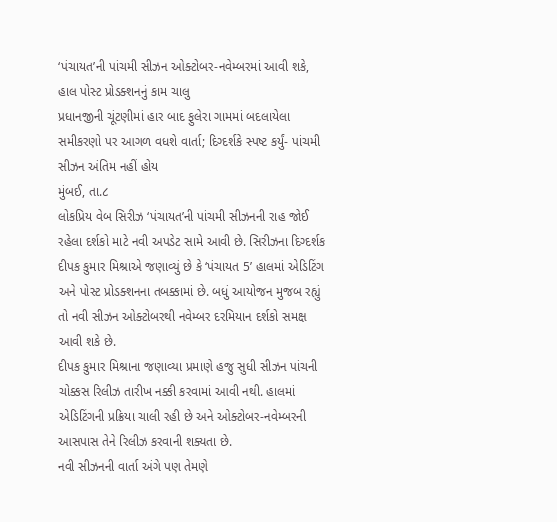‘પંચાયત’ની પાંચમી સીઝન ઓક્ટોબર-નવેમ્બરમાં આવી શકે, હાલ પોસ્ટ પ્રોડક્શનનું કામ ચાલુ
પ્રધાનજીની ચૂંટણીમાં હાર બાદ ફુલેરા ગામમાં બદલાયેલા સમીકરણો પર આગળ વધશે વાર્તા; દિગ્દર્શકે સ્પષ્ટ કર્યું- પાંચમી સીઝન અંતિમ નહીં હોય
મુંબઈ, તા.૮
લોકપ્રિય વેબ સિરીઝ ‘પંચાયત’ની પાંચમી સીઝનની રાહ જોઈ રહેલા દર્શકો માટે નવી અપડેટ સામે આવી છે. સિરીઝના દિગ્દર્શક દીપક કુમાર મિશ્રાએ જણાવ્યું છે કે ‘પંચાયત 5’ હાલમાં એડિટિંગ અને પોસ્ટ પ્રોડક્શનના તબક્કામાં છે. બધું આયોજન મુજબ રહ્યું તો નવી સીઝન ઓક્ટોબરથી નવેમ્બર દરમિયાન દર્શકો સમક્ષ આવી શકે છે.
દીપક કુમાર મિશ્રાના જણાવ્યા પ્રમાણે હજુ સુધી સીઝન પાંચની ચોક્કસ રિલીઝ તારીખ નક્કી કરવામાં આવી નથી. હાલમાં એડિટિંગની પ્રક્રિયા ચાલી રહી છે અને ઓક્ટોબર-નવેમ્બરની આસપાસ તેને રિલીઝ કરવાની શક્યતા છે.
નવી સીઝનની વાર્તા અંગે પણ તેમણે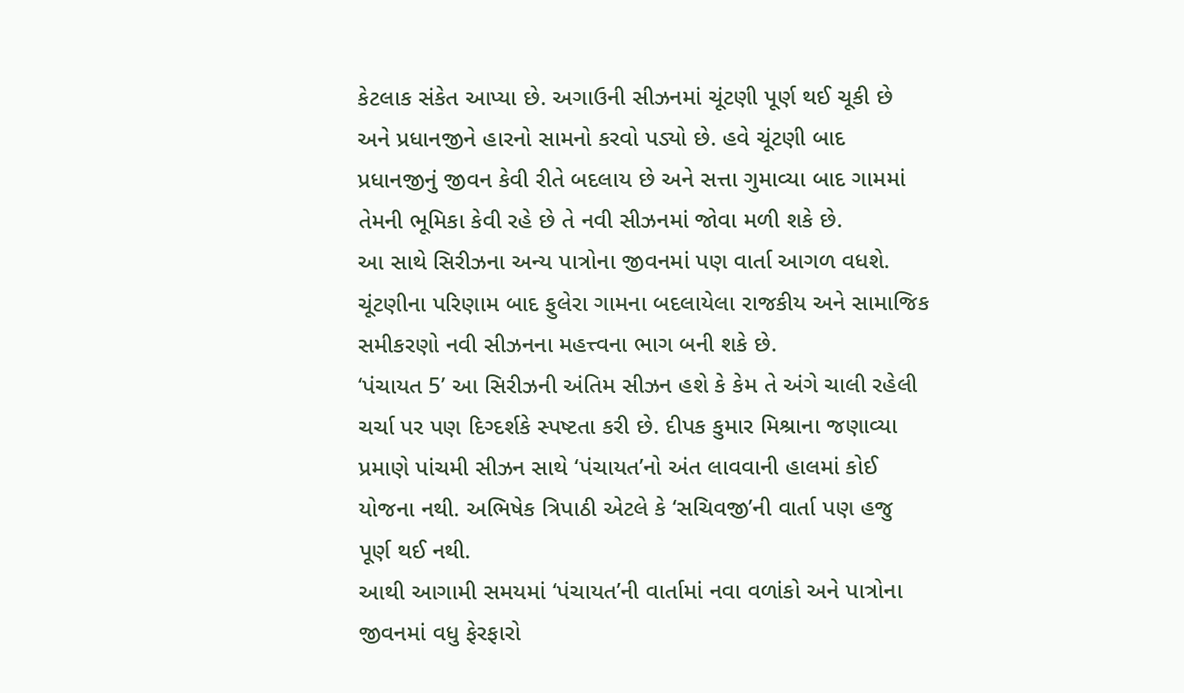કેટલાક સંકેત આપ્યા છે. અગાઉની સીઝનમાં ચૂંટણી પૂર્ણ થઈ ચૂકી છે અને પ્રધાનજીને હારનો સામનો કરવો પડ્યો છે. હવે ચૂંટણી બાદ પ્રધાનજીનું જીવન કેવી રીતે બદલાય છે અને સત્તા ગુમાવ્યા બાદ ગામમાં તેમની ભૂમિકા કેવી રહે છે તે નવી સીઝનમાં જોવા મળી શકે છે.
આ સાથે સિરીઝના અન્ય પાત્રોના જીવનમાં પણ વાર્તા આગળ વધશે. ચૂંટણીના પરિણામ બાદ ફુલેરા ગામના બદલાયેલા રાજકીય અને સામાજિક સમીકરણો નવી સીઝનના મહત્ત્વના ભાગ બની શકે છે.
‘પંચાયત 5’ આ સિરીઝની અંતિમ સીઝન હશે કે કેમ તે અંગે ચાલી રહેલી ચર્ચા પર પણ દિગ્દર્શકે સ્પષ્ટતા કરી છે. દીપક કુમાર મિશ્રાના જણાવ્યા પ્રમાણે પાંચમી સીઝન સાથે ‘પંચાયત’નો અંત લાવવાની હાલમાં કોઈ યોજના નથી. અભિષેક ત્રિપાઠી એટલે કે ‘સચિવજી’ની વાર્તા પણ હજુ પૂર્ણ થઈ નથી.
આથી આગામી સમયમાં ‘પંચાયત’ની વાર્તામાં નવા વળાંકો અને પાત્રોના જીવનમાં વધુ ફેરફારો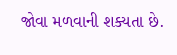જોવા મળવાની શક્યતા છે.